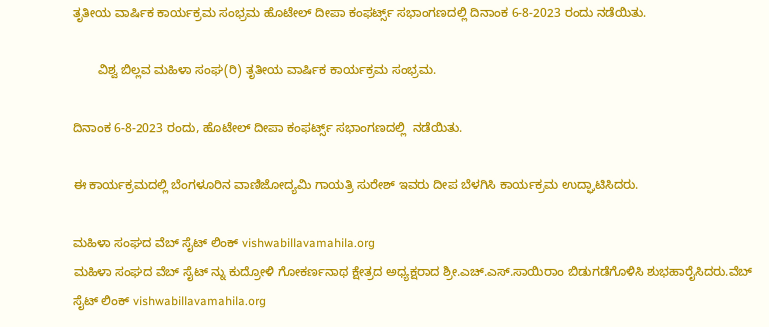ತೃತೀಯ ವಾರ್ಷಿಕ ಕಾರ್ಯಕ್ರಮ ಸಂಭ್ರಮ ಹೊಟೇಲ್ ದೀಪಾ ಕಂಫರ್ಟ್ಸ್ ಸಭಾಂಗಣದಲ್ಲಿ ದಿನಾಂಕ 6-8-2023 ರಂದು ನಡೆಯಿತು.

       ವಿಶ್ವ ಬಿಲ್ಲವ ಮಹಿಳಾ ಸಂಘ(ರಿ) ತೃತೀಯ ವಾರ್ಷಿಕ ಕಾರ್ಯಕ್ರಮ ಸಂಭ್ರಮ.

ದಿನಾಂಕ 6-8-2023 ರಂದು, ಹೊಟೇಲ್ ದೀಪಾ ಕಂಫರ್ಟ್ಸ್ ಸಭಾಂಗಣದಲ್ಲಿ  ನಡೆಯಿತು.

ಈ ಕಾರ್ಯಕ್ರಮದಲ್ಲಿ ಬೆಂಗಳೂರಿನ ವಾಣಿಜೋದ್ಯಮಿ ಗಾಯತ್ರಿ ಸುರೇಶ್ ಇವರು ದೀಪ ಬೆಳಗಿಸಿ ಕಾರ್ಯಕ್ರಮ ಉದ್ಘಾಟಿಸಿದರು.

ಮಹಿಳಾ ಸಂಘದ ವೆಬ್ ಸೈಟ್ ‌ಲಿಂಕ್ vishwabillavamahila.org
ಮಹಿಳಾ ಸಂಘದ ವೆಬ್ ಸೈಟ್ ನ್ನು ಕುದ್ರೋಳಿ ಗೋಕರ್ಣನಾಥ ಕ್ಷೇತ್ರದ ಅಧ್ಯಕ್ಷರಾದ ಶ್ರೀ.ಎಚ್.ಎಸ್.ಸಾಯಿರಾಂ ಬಿಡುಗಡೆಗೊಳಿಸಿ ಶುಭಹಾರೈಸಿದರು.ವೆಬ್ ಸೈಟ್ ‌ಲಿಂಕ್ vishwabillavamahila.org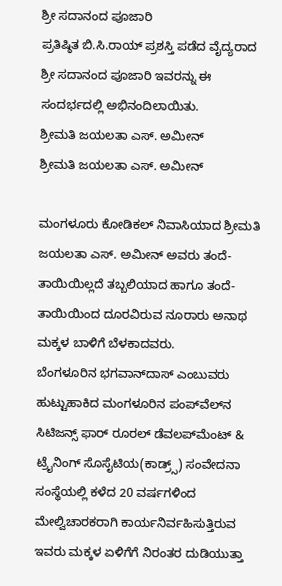ಶ್ರೀ ಸದಾನಂದ ಪೂಜಾರಿ
ಪ್ರತಿಷ್ಠಿತ ಬಿ.ಸಿ.ರಾಯ್ ಪ್ರಶಸ್ತಿ ಪಡೆದ ವೈದ್ಯರಾದ ಶ್ರೀ ಸದಾನಂದ ಪೂಜಾರಿ ಇವರನ್ನು ಈ ಸಂದರ್ಭದಲ್ಲಿ ಅಭಿನಂದಿಲಾಯಿತು.
ಶ್ರೀಮತಿ ಜಯಲತಾ ಎಸ್. ಅಮೀನ್
ಶ್ರೀಮತಿ ಜಯಲತಾ ಎಸ್. ಅಮೀನ್

ಮಂಗಳೂರು ಕೋಡಿಕಲ್ ನಿವಾಸಿಯಾದ ಶ್ರೀಮತಿ ಜಯಲತಾ ಎಸ್. ಅಮೀನ್ ಅವರು ತಂದೆ-ತಾಯಿಯಿಲ್ಲದೆ ತಬ್ಬಲಿಯಾದ ಹಾಗೂ ತಂದೆ-ತಾಯಿಯಿಂದ ದೂರವಿರುವ ನೂರಾರು ಅನಾಥ ಮಕ್ಕಳ ಬಾಳಿಗೆ ಬೆಳಕಾದವರು.
ಬೆಂಗಳೂರಿನ ಭಗವಾನ್‍ದಾಸ್ ಎಂಬುವರು ಹುಟ್ಟುಹಾಕಿದ ಮಂಗಳೂರಿನ ಪಂಪ್‍ವೆಲ್‍ನ ಸಿಟಿಜನ್ಸ್ ಫಾರ್ ರೂರಲ್ ಡೆವಲಪ್‍ಮೆಂಟ್ & ಟ್ರೈನಿಂಗ್ ಸೊಸೈಟಿಯ(ಕಾಡ್ರ್ಸ್) ಸಂವೇದನಾ ಸಂಸ್ಥೆಯಲ್ಲಿ ಕಳೆದ 20 ವರ್ಷಗಳಿಂದ ಮೇಲ್ವಿಚಾರಕರಾಗಿ ಕಾರ್ಯನಿರ್ವಹಿಸುತ್ತಿರುವ ಇವರು ಮಕ್ಕಳ ಏಳಿಗೆಗೆ ನಿರಂತರ ದುಡಿಯುತ್ತಾ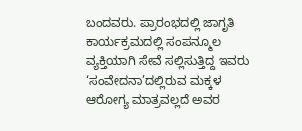ಬಂದವರು. ಪ್ರಾರಂಭದಲ್ಲಿ ಜಾಗೃತಿ ಕಾರ್ಯಕ್ರಮದಲ್ಲಿ ಸಂಪನ್ಮೂಲ ವ್ಯಕ್ತಿಯಾಗಿ ಸೇವೆ ಸಲ್ಲಿಸುತ್ತಿದ್ದ ಇವರು ‘ಸಂವೇದನಾ’ದಲ್ಲಿರುವ ಮಕ್ಕಳ ಆರೋಗ್ಯ ಮಾತ್ರವಲ್ಲದೆ ಅವರ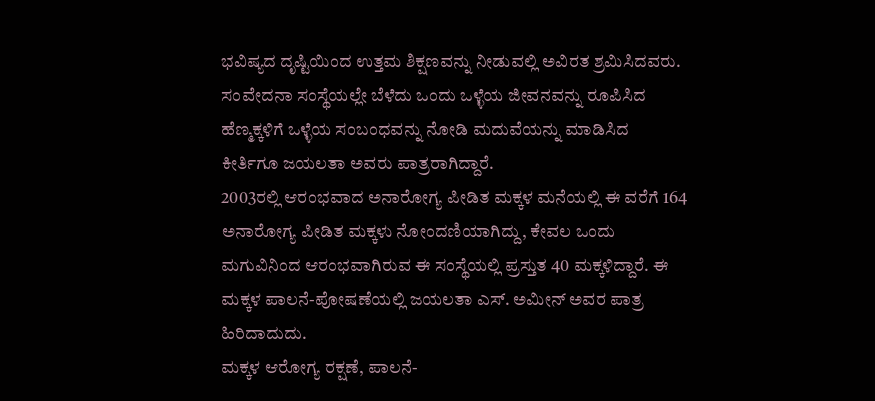ಭವಿಷ್ಯದ ದೃಷ್ಟಿಯಿಂದ ಉತ್ತಮ ಶಿಕ್ಷಣವನ್ನು ನೀಡುವಲ್ಲಿ ಅವಿರತ ಶ್ರಮಿಸಿದವರು. ಸಂವೇದನಾ ಸಂಸ್ಥೆಯಲ್ಲೇ ಬೆಳೆದು ಒಂದು ಒಳ್ಳೆಯ ಜೀವನವನ್ನು ರೂಪಿಸಿದ ಹೆಣ್ಮಕ್ಕಳಿಗೆ ಒಳ್ಳೆಯ ಸಂಬಂಧವನ್ನು ನೋಡಿ ಮದುವೆಯನ್ನು ಮಾಡಿಸಿದ ಕೀರ್ತಿಗೂ ಜಯಲತಾ ಅವರು ಪಾತ್ರರಾಗಿದ್ದಾರೆ.
2003ರಲ್ಲಿ ಆರಂಭವಾದ ಅನಾರೋಗ್ಯ ಪೀಡಿತ ಮಕ್ಕಳ ಮನೆಯಲ್ಲಿ ಈ ವರೆಗೆ 164 ಅನಾರೋಗ್ಯ ಪೀಡಿತ ಮಕ್ಕಳು ನೋಂದಣಿಯಾಗಿದ್ದು, ಕೇವಲ ಒಂದು ಮಗುವಿನಿಂದ ಆರಂಭವಾಗಿರುವ ಈ ಸಂಸ್ಥೆಯಲ್ಲಿ ಪ್ರಸ್ತುತ 40 ಮಕ್ಕಳಿದ್ದಾರೆ. ಈ ಮಕ್ಕಳ ಪಾಲನೆ-ಪೋಷಣೆಯಲ್ಲಿ ಜಯಲತಾ ಎಸ್. ಅಮೀನ್ ಅವರ ಪಾತ್ರ ಹಿರಿದಾದುದು.
ಮಕ್ಕಳ ಆರೋಗ್ಯ ರಕ್ಷಣೆ, ಪಾಲನೆ-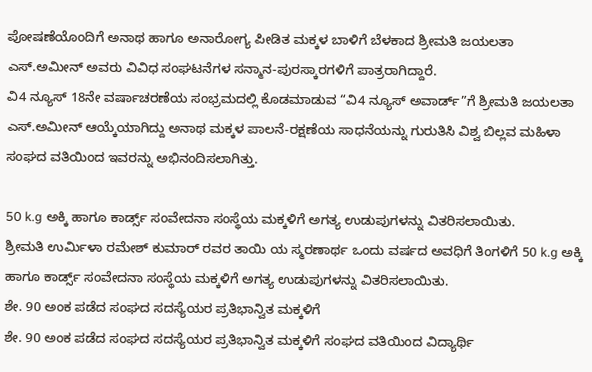ಪೋಷಣೆಯೊಂದಿಗೆ ಅನಾಥ ಹಾಗೂ ಅನಾರೋಗ್ಯ ಪೀಡಿತ ಮಕ್ಕಳ ಬಾಳಿಗೆ ಬೆಳಕಾದ ಶ್ರೀಮತಿ ಜಯಲತಾ ಎಸ್.ಅಮೀನ್ ಅವರು ವಿವಿಧ ಸಂಘಟನೆಗಳ ಸನ್ಮಾನ-ಪುರಸ್ಕಾರಗಳಿಗೆ ಪಾತ್ರರಾಗಿದ್ದಾರೆ.
ವಿ4 ನ್ಯೂಸ್ 18ನೇ ವರ್ಷಾಚರಣೆಯ ಸಂಭ್ರಮದಲ್ಲಿ ಕೊಡಮಾಡುವ “ವಿ4 ನ್ಯೂಸ್ ಅವಾರ್ಡ್”ಗೆ ಶ್ರೀಮತಿ ಜಯಲತಾ ಎಸ್.ಅಮೀನ್ ಆಯ್ಕೆಯಾಗಿದ್ದು ಅನಾಥ ಮಕ್ಕಳ ಪಾಲನೆ-ರಕ್ಷಣೆಯ ಸಾಧನೆಯನ್ನು ಗುರುತಿಸಿ ವಿಶ್ವ ಬಿಲ್ಲವ ಮಹಿಳಾ ಸಂಘದ ವತಿಯಿಂದ ಇವರನ್ನು ಅಭಿನಂದಿಸಲಾಗಿತ್ತು.

50 k.g ಅಕ್ಕಿ ಹಾಗೂ ಕಾರ್ಡ್ಸ್ ಸಂವೇದನಾ ಸಂಸ್ಥೆಯ ಮಕ್ಕಳಿಗೆ ಅಗತ್ಯ ಉಡುಪುಗಳನ್ನು ವಿತರಿಸಲಾಯಿತು.
ಶ್ರೀಮತಿ ಉರ್ಮಿಳಾ ರಮೇಶ್ ಕುಮಾರ್ ರವರ ತಾಯಿ ಯ ಸ್ಮರಣಾರ್ಥ ಒಂದು ವರ್ಷದ ಅವಧಿಗೆ ತಿಂಗಳಿಗೆ 50 k.g ಅಕ್ಕಿ ಹಾಗೂ ಕಾರ್ಡ್ಸ್ ಸಂವೇದನಾ ಸಂಸ್ಥೆಯ ಮಕ್ಕಳಿಗೆ ಅಗತ್ಯ ಉಡುಪುಗಳನ್ನು ವಿತರಿಸಲಾಯಿತು.
ಶೇ. 90 ಅಂಕ ಪಡೆದ ಸಂಘದ ಸದಸ್ಯೆಯರ ಪ್ರತಿಭಾನ್ವಿತ ಮಕ್ಕಳಿಗೆ
ಶೇ. 90 ಅಂಕ ಪಡೆದ ಸಂಘದ ಸದಸ್ಯೆಯರ ಪ್ರತಿಭಾನ್ವಿತ ಮಕ್ಕಳಿಗೆ ಸಂಘದ ವತಿಯಿಂದ ವಿದ್ಯಾರ್ಥಿ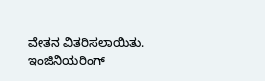ವೇತನ ವಿತರಿಸಲಾಯಿತು.
ಇಂಜಿನಿಯರಿಂಗ್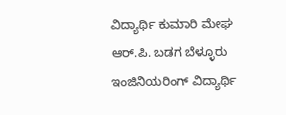ವಿದ್ಯಾರ್ಥಿ ಕುಮಾರಿ ಮೇಘ ಆರ್.ಪಿ. ಬಡಗ ಬೆಳ್ಳೂರು
ಇಂಜಿನಿಯರಿಂಗ್ ವಿದ್ಯಾರ್ಥಿ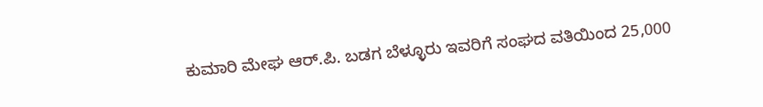ಕುಮಾರಿ ಮೇಘ ಆರ್.ಪಿ. ಬಡಗ ಬೆಳ್ಳೂರು ಇವರಿಗೆ ಸಂಘದ ವತಿಯಿಂದ 25,000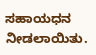ಸಹಾಯಧನ ನೀಡಲಾಯಿತು.